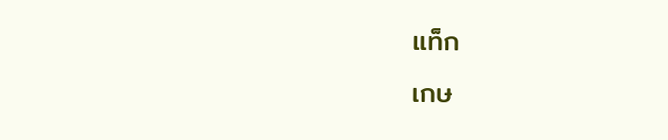แท็ก
เกษ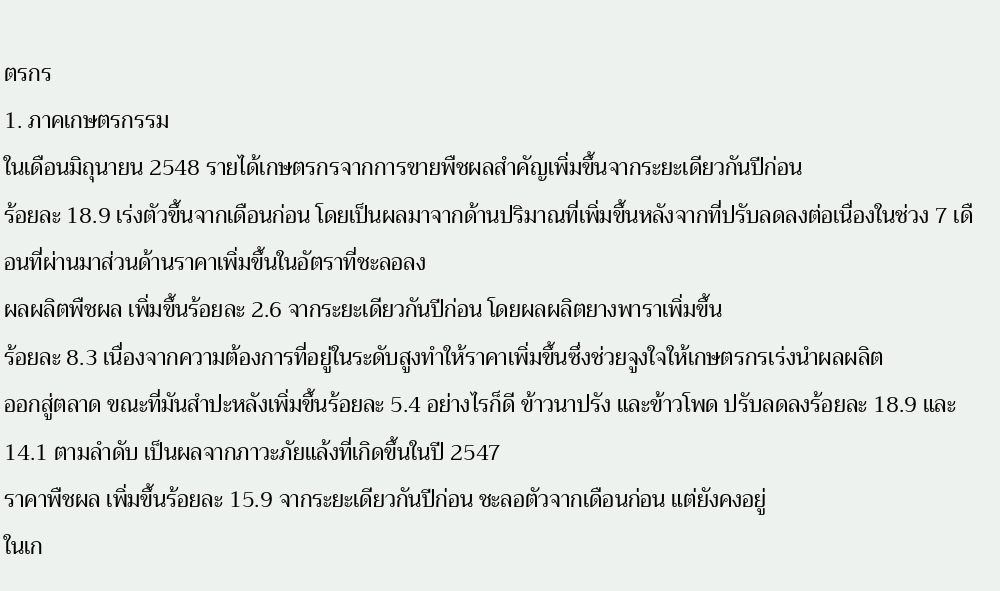ตรกร
1. ภาคเกษตรกรรม
ในเดือนมิถุนายน 2548 รายได้เกษตรกรจากการขายพืชผลสำคัญเพิ่มขึ้นจากระยะเดียวกันปีก่อน
ร้อยละ 18.9 เร่งตัวขึ้นจากเดือนก่อน โดยเป็นผลมาจากด้านปริมาณที่เพิ่มขึ้นหลังจากที่ปรับลดลงต่อเนื่องในช่วง 7 เดือนที่ผ่านมาส่วนด้านราคาเพิ่มขึ้นในอัตราที่ชะลอลง
ผลผลิตพืชผล เพิ่มขึ้นร้อยละ 2.6 จากระยะเดียวกันปีก่อน โดยผลผลิตยางพาราเพิ่มขึ้น
ร้อยละ 8.3 เนื่องจากความต้องการที่อยู่ในระดับสูงทำให้ราคาเพิ่มขึ้นซึ่งช่วยจูงใจให้เกษตรกรเร่งนำผลผลิต
ออกสู่ตลาด ขณะที่มันสำปะหลังเพิ่มขึ้นร้อยละ 5.4 อย่างไรก็ดี ข้าวนาปรัง และข้าวโพด ปรับลดลงร้อยละ 18.9 และ 14.1 ตามลำดับ เป็นผลจากภาวะภัยแล้งที่เกิดขึ้นในปี 2547
ราคาพืชผล เพิ่มขึ้นร้อยละ 15.9 จากระยะเดียวกันปีก่อน ชะลอตัวจากเดือนก่อน แต่ยังคงอยู่
ในเก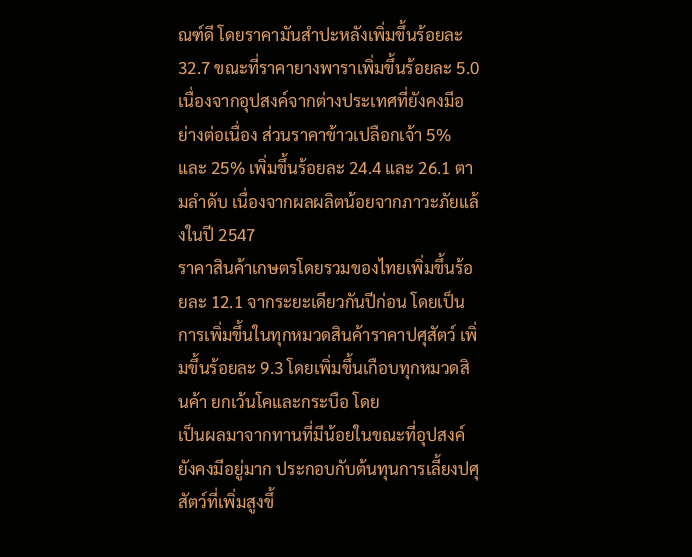ณฑ์ดี โดยราคามันสำปะหลังเพิ่มขึ้นร้อยละ 32.7 ขณะที่ราคายางพาราเพิ่มขึ้นร้อยละ 5.0 เนื่องจากอุปสงค์จากต่างประเทศที่ยังคงมีอย่างต่อเนื่อง ส่วนราคาข้าวเปลือกเจ้า 5% และ 25% เพิ่มขึ้นร้อยละ 24.4 และ 26.1 ตามลำดับ เนื่องจากผลผลิตน้อยจากภาวะภัยแล้งในปี 2547
ราคาสินค้าเกษตรโดยรวมของไทยเพิ่มขึ้นร้อยละ 12.1 จากระยะเดียวกันปีก่อน โดยเป็นการเพิ่มขึ้นในทุกหมวดสินค้าราคาปศุสัตว์ เพิ่มขึ้นร้อยละ 9.3 โดยเพิ่มขึ้นเกือบทุกหมวดสินค้า ยกเว้นโคและกระบือ โดย
เป็นผลมาจากทานที่มีน้อยในขณะที่อุปสงค์ยังคงมีอยู่มาก ประกอบกับต้นทุนการเลี้ยงปศุสัตว์ที่เพิ่มสูงขึ้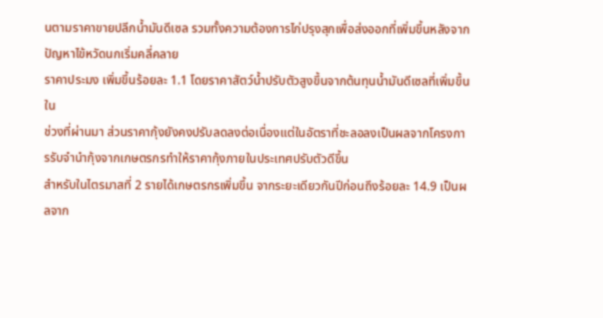นตามราคาขายปลีกน้ำมันดีเซล รวมทั้งความต้องการไก่ปรุงสุกเพื่อส่งออกที่เพิ่มขึ้นหลังจากปัญหาไข้หวัดนกเริ่มคลี่คลาย
ราคาประมง เพิ่มขึ้นร้อยละ 1.1 โดยราคาสัตว์น้ำปรับตัวสูงขึ้นจากต้นทุนน้ำมันดีเซลที่เพิ่มขึ้นใน
ช่วงที่ผ่านมา ส่วนราคากุ้งยังคงปรับลดลงต่อเนื่องแต่ในอัตราที่ชะลอลงเป็นผลจากโครงการรับจำนำกุ้งจากเกษตรกรทำให้ราคากุ้งภายในประเทศปรับตัวดีขึ้น
สำหรับในไตรมาสที่ 2 รายได้เกษตรกรเพิ่มขึ้น จากระยะเดียวกันปีก่อนถึงร้อยละ 14.9 เป็นผลจาก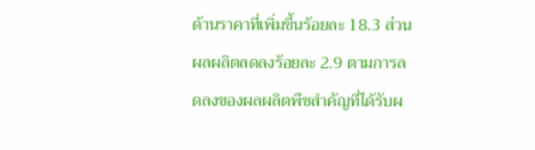ด้านราคาที่เพิ่มขึ้นร้อยละ 18.3 ส่วนผลผลิตลดลงร้อยละ 2.9 ตามการลดลงของผลผลิตพืชสำคัญที่ได้รับผ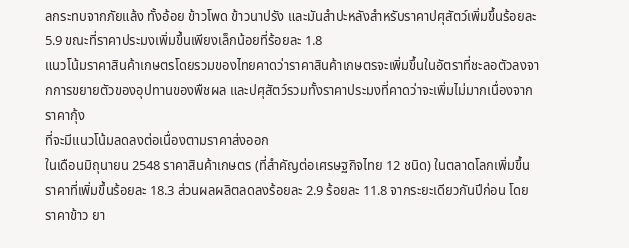ลกระทบจากภัยแล้ง ทั้งอ้อย ข้าวโพด ข้าวนาปรัง และมันสำปะหลังสำหรับราคาปศุสัตว์เพิ่มขึ้นร้อยละ 5.9 ขณะที่ราคาประมงเพิ่มขึ้นเพียงเล็กน้อยที่ร้อยละ 1.8
แนวโน้มราคาสินค้าเกษตรโดยรวมของไทยคาดว่าราคาสินค้าเกษตรจะเพิ่มขึ้นในอัตราที่ชะลอตัวลงจากการขยายตัวของอุปทานของพืชผล และปศุสัตว์รวมทั้งราคาประมงที่คาดว่าจะเพิ่มไม่มากเนื่องจากราคากุ้ง
ที่จะมีแนวโน้มลดลงต่อเนื่องตามราคาส่งออก
ในเดือนมิถุนายน 2548 ราคาสินค้าเกษตร (ที่สำคัญต่อเศรษฐกิจไทย 12 ชนิด) ในตลาดโลกเพิ่มขึ้นราคาที่เพิ่มขึ้นร้อยละ 18.3 ส่วนผลผลิตลดลงร้อยละ 2.9 ร้อยละ 11.8 จากระยะเดียวกันปีก่อน โดย
ราคาข้าว ยา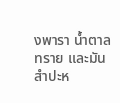งพารา น้ำตาลทราย และมันสำปะห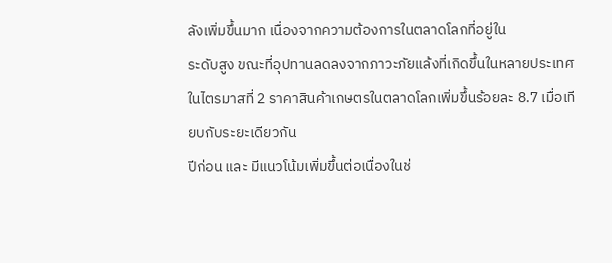ลังเพิ่มขึ้นมาก เนื่องจากความต้องการในตลาดโลกที่อยู่ใน
ระดับสูง ขณะที่อุปทานลดลงจากภาวะภัยแล้งที่เกิดขึ้นในหลายประเทศ
ในไตรมาสที่ 2 ราคาสินค้าเกษตรในตลาดโลกเพิ่มขึ้นร้อยละ 8.7 เมื่อเทียบกับระยะเดียวกัน
ปีก่อน และ มีแนวโน้มเพิ่มขึ้นต่อเนื่องในช่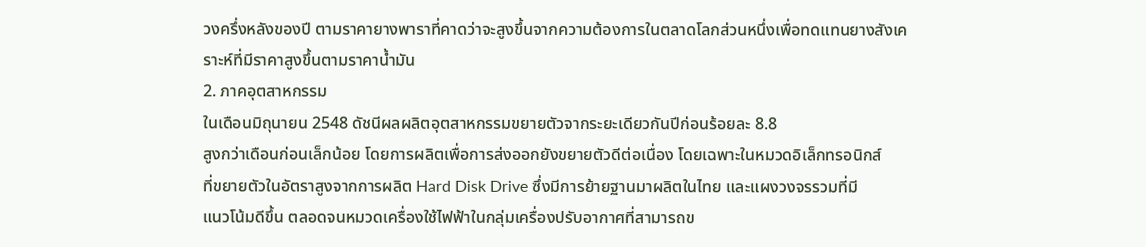วงครึ่งหลังของปี ตามราคายางพาราที่คาดว่าจะสูงขึ้นจากความต้องการในตลาดโลกส่วนหนึ่งเพื่อทดแทนยางสังเคราะห์ที่มีราคาสูงขึ้นตามราคาน้ำมัน
2. ภาคอุตสาหกรรม
ในเดือนมิถุนายน 2548 ดัชนีผลผลิตอุตสาหกรรมขยายตัวจากระยะเดียวกันปีก่อนร้อยละ 8.8
สูงกว่าเดือนก่อนเล็กน้อย โดยการผลิตเพื่อการส่งออกยังขยายตัวดีต่อเนื่อง โดยเฉพาะในหมวดอิเล็กทรอนิกส์
ที่ขยายตัวในอัตราสูงจากการผลิต Hard Disk Drive ซึ่งมีการย้ายฐานมาผลิตในไทย และแผงวงจรรวมที่มี
แนวโน้มดีขึ้น ตลอดจนหมวดเครื่องใช้ไฟฟ้าในกลุ่มเครื่องปรับอากาศที่สามารถข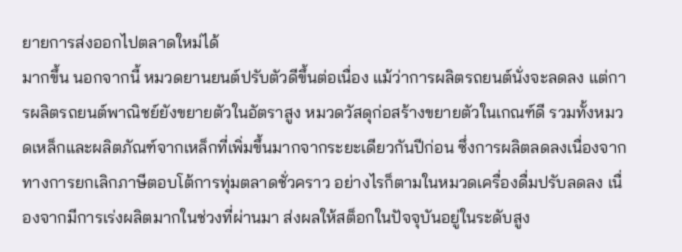ยายการส่งออกไปตลาดใหม่ได้
มากขึ้น นอกจากนี้ หมวดยานยนต์ปรับตัวดีขึ้นต่อเนื่อง แม้ว่าการผลิตรถยนต์นั่งจะลดลง แต่การผลิตรถยนต์พาณิชย์ยังขยายตัวในอัตราสูง หมวดวัสดุก่อสร้างขยายตัวในเกณฑ์ดี รวมทั้งหมวดเหล็กและผลิตภัณฑ์จากเหล็กที่เพิ่มขึ้นมากจากระยะเดียวกันปีก่อน ซึ่งการผลิตลดลงเนื่องจากทางการยกเลิกภาษีตอบโต้การทุ่มตลาดชั่วคราว อย่างไรก็ตามในหมวดเครื่องดื่มปรับลดลง เนื่องจากมีการเร่งผลิตมากในช่วงที่ผ่านมา ส่งผลให้สต็อกในปัจจุบันอยู่ในระดับสูง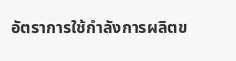อัตราการใช้กำลังการผลิตข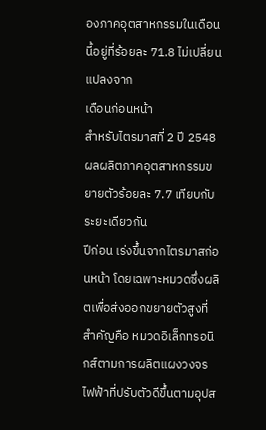องภาคอุตสาหกรรมในเดือนนี้อยู่ที่ร้อยละ 71.8 ไม่เปลี่ยนแปลงจาก
เดือนก่อนหน้า
สำหรับไตรมาสที่ 2 ปี 2548 ผลผลิตภาคอุตสาหกรรมขยายตัวร้อยละ 7.7 เทียบกับระยะเดียวกัน
ปีก่อน เร่งขึ้นจากไตรมาสก่อนหน้า โดยเฉพาะหมวดซึ่งผลิตเพื่อส่งออกขยายตัวสูงที่สำคัญคือ หมวดอิเล็กทรอนิกส์ตามการผลิตแผงวงจรไฟฟ้าที่ปรับตัวดีขึ้นตามอุปส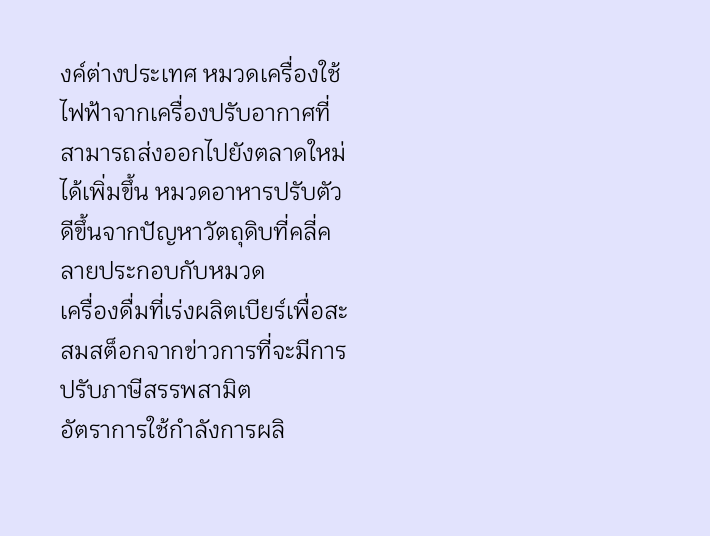งค์ต่างประเทศ หมวดเครื่องใช้ไฟฟ้าจากเครื่องปรับอากาศที่สามารถส่งออกไปยังตลาดใหม่ได้เพิ่มขึ้น หมวดอาหารปรับตัวดีขึ้นจากปัญหาวัตถุดิบที่คลี่คลายประกอบกับหมวด
เครื่องดื่มที่เร่งผลิตเบียร์เพื่อสะสมสต็อกจากข่าวการที่จะมีการปรับภาษีสรรพสามิต
อัตราการใช้กำลังการผลิ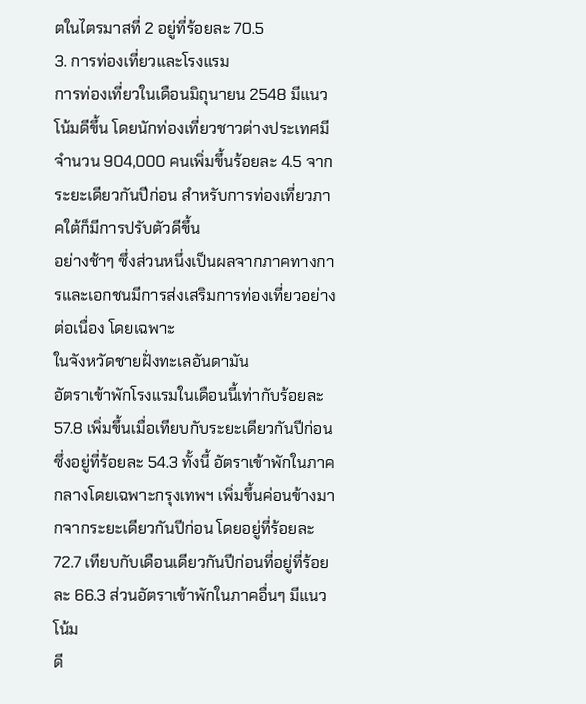ตในไตรมาสที่ 2 อยู่ที่ร้อยละ 70.5
3. การท่องเที่ยวและโรงแรม
การท่องเที่ยวในเดือนมิถุนายน 2548 มีแนวโน้มดีขึ้น โดยนักท่องเที่ยวชาวต่างประเทศมีจำนวน 904,000 คนเพิ่มขึ้นร้อยละ 4.5 จากระยะเดียวกันปีก่อน สำหรับการท่องเที่ยวภาคใต้ก็มีการปรับตัวดีขึ้น
อย่างช้าๆ ซึ่งส่วนหนึ่งเป็นผลจากภาคทางการและเอกชนมีการส่งเสริมการท่องเที่ยวอย่างต่อเนื่อง โดยเฉพาะ
ในจังหวัดชายฝั่งทะเลอันดามัน
อัตราเข้าพักโรงแรมในเดือนนี้เท่ากับร้อยละ 57.8 เพิ่มขึ้นเมื่อเทียบกับระยะเดียวกันปีก่อนซึ่งอยู่ที่ร้อยละ 54.3 ทั้งนี้ อัตราเข้าพักในภาคกลางโดยเฉพาะกรุงเทพฯ เพิ่มขึ้นค่อนข้างมากจากระยะเดียวกันปีก่อน โดยอยู่ที่ร้อยละ 72.7 เทียบกับเดือนเดียวกันปีก่อนที่อยู่ที่ร้อยละ 66.3 ส่วนอัตราเข้าพักในภาคอื่นๆ มีแนวโน้ม
ดี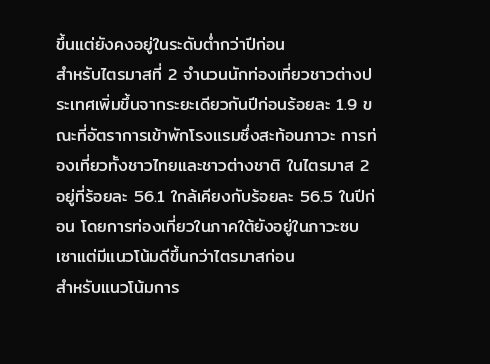ขึ้นแต่ยังคงอยู่ในระดับต่ำกว่าปีก่อน
สำหรับไตรมาสที่ 2 จำนวนนักท่องเที่ยวชาวต่างประเทศเพิ่มขึ้นจากระยะเดียวกันปีก่อนร้อยละ 1.9 ขณะที่อัตราการเข้าพักโรงแรมซึ่งสะท้อนภาวะ การท่องเที่ยวทั้งชาวไทยและชาวต่างชาติ ในไตรมาส 2 อยู่ที่ร้อยละ 56.1 ใกล้เคียงกับร้อยละ 56.5 ในปีก่อน โดยการท่องเที่ยวในภาคใต้ยังอยู่ในภาวะซบเซาแต่มีแนวโน้มดีขึ้นกว่าไตรมาสก่อน
สำหรับแนวโน้มการ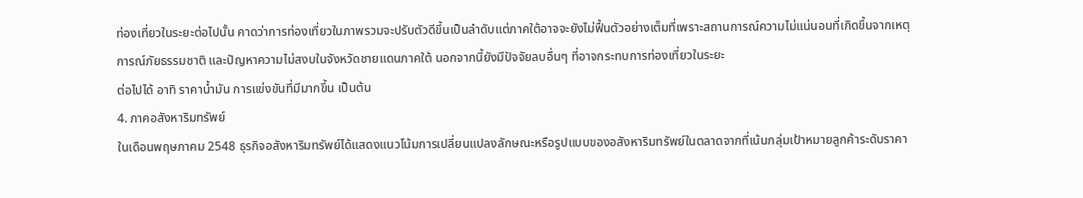ท่องเที่ยวในระยะต่อไปนั้น คาดว่าการท่องเที่ยวในภาพรวมจะปรับตัวดีขึ้นเป็นลำดับแต่ภาคใต้อาจจะยังไม่ฟื้นตัวอย่างเต็มที่เพราะสถานการณ์ความไม่แน่นอนที่เกิดขึ้นจากเหตุการณ์ภัยธรรมชาติ และปัญหาความไม่สงบในจังหวัดชายแดนภาคใต้ นอกจากนี้ยังมีปัจจัยลบอื่นๆ ที่อาจกระทบการท่องเที่ยวในระยะ
ต่อไปได้ อาทิ ราคาน้ำมัน การแข่งขันที่มีมากขึ้น เป็นต้น
4. ภาคอสังหาริมทรัพย์
ในเดือนพฤษภาคม 2548 ธุรกิจอสังหาริมทรัพย์ได้แสดงแนวโน้มการเปลี่ยนแปลงลักษณะหรือรูปแบบของอสังหาริมทรัพย์ในตลาดจากที่เน้นกลุ่มเป้าหมายลูกค้าระดับราคา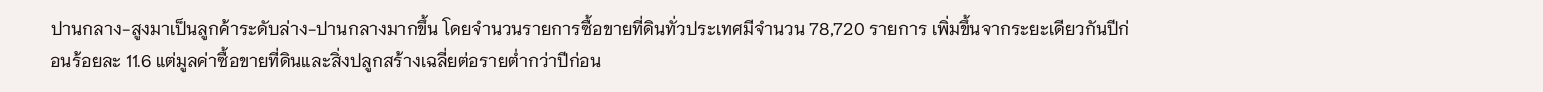ปานกลาง-สูงมาเป็นลูกค้าระดับล่าง-ปานกลางมากขึ้น โดยจำนวนรายการซื้อขายที่ดินทั่วประเทศมีจำนวน 78,720 รายการ เพิ่มขึ้นจากระยะเดียวกันปีก่อนร้อยละ 11.6 แต่มูลค่าซื้อขายที่ดินและสิ่งปลูกสร้างเฉลี่ยต่อรายต่ำกว่าปีก่อน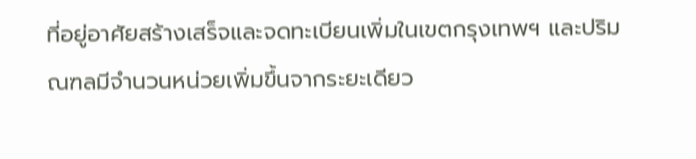ที่อยู่อาศัยสร้างเสร็จและจดทะเบียนเพิ่มในเขตกรุงเทพฯ และปริมณฑลมีจำนวนหน่วยเพิ่มขึ้นจากระยะเดียว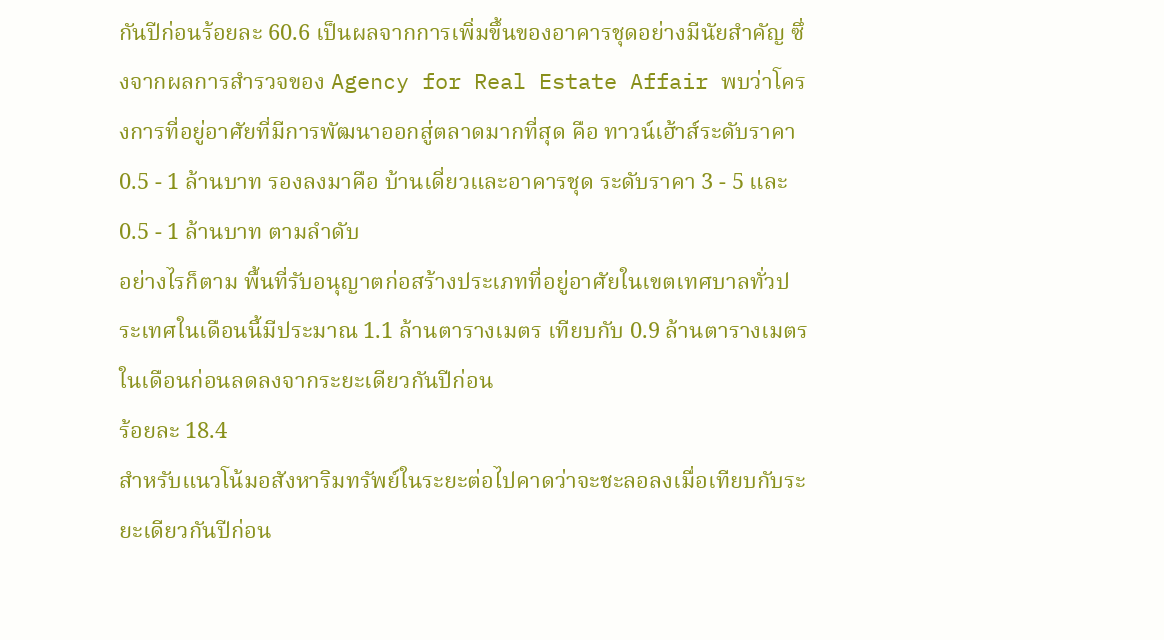กันปีก่อนร้อยละ 60.6 เป็นผลจากการเพิ่มขึ้นของอาคารชุดอย่างมีนัยสำคัญ ซึ่งจากผลการสำรวจของ Agency for Real Estate Affair พบว่าโครงการที่อยู่อาศัยที่มีการพัฒนาออกสู่ตลาดมากที่สุด คือ ทาวน์เฮ้าส์ระดับราคา 0.5 - 1 ล้านบาท รองลงมาคือ บ้านเดี่ยวและอาคารชุด ระดับราคา 3 - 5 และ 0.5 - 1 ล้านบาท ตามลำดับ
อย่างไรก็ตาม พื้นที่รับอนุญาตก่อสร้างประเภทที่อยู่อาศัยในเขตเทศบาลทั่วประเทศในเดือนนี้มีประมาณ 1.1 ล้านตารางเมตร เทียบกับ 0.9 ล้านตารางเมตรในเดือนก่อนลดลงจากระยะเดียวกันปีก่อน
ร้อยละ 18.4
สำหรับแนวโน้มอสังหาริมทรัพย์ในระยะต่อไปคาดว่าจะชะลอลงเมื่อเทียบกับระยะเดียวกันปีก่อน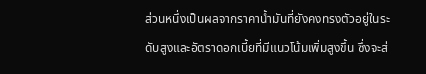ส่วนหนึ่งเป็นผลจากราคาน้ำมันที่ยังคงทรงตัวอยู่ในระดับสูงและอัตราดอกเบี้ยที่มีแนวโน้มเพิ่มสูงขึ้น ซึ่งจะส่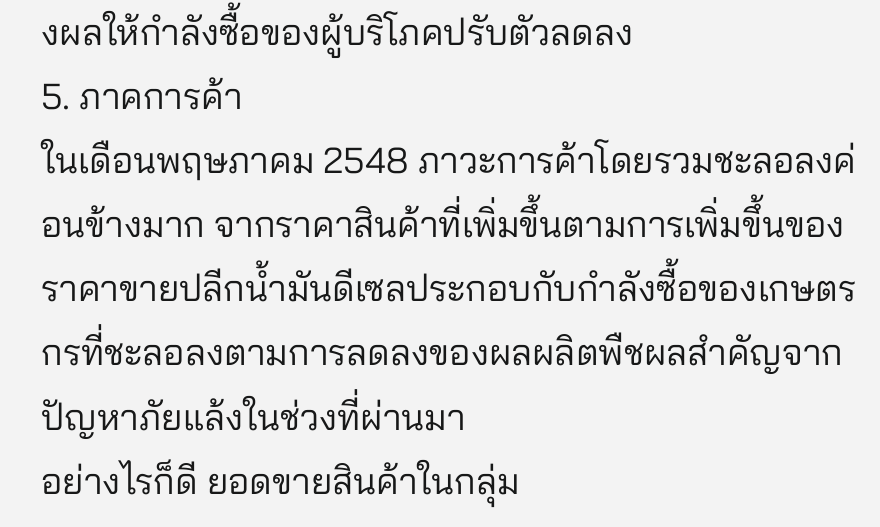งผลให้กำลังซื้อของผู้บริโภคปรับตัวลดลง
5. ภาคการค้า
ในเดือนพฤษภาคม 2548 ภาวะการค้าโดยรวมชะลอลงค่อนข้างมาก จากราคาสินค้าที่เพิ่มขึ้นตามการเพิ่มขึ้นของราคาขายปลีกน้ำมันดีเซลประกอบกับกำลังซื้อของเกษตรกรที่ชะลอลงตามการลดลงของผลผลิตพืชผลสำคัญจากปัญหาภัยแล้งในช่วงที่ผ่านมา
อย่างไรก็ดี ยอดขายสินค้าในกลุ่ม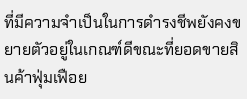ที่มีความจำเป็นในการดำรงชีพยังคงขยายตัวอยู่ในเกณฑ์ดีขณะที่ยอดขายสินค้าฟุ่มเฟือย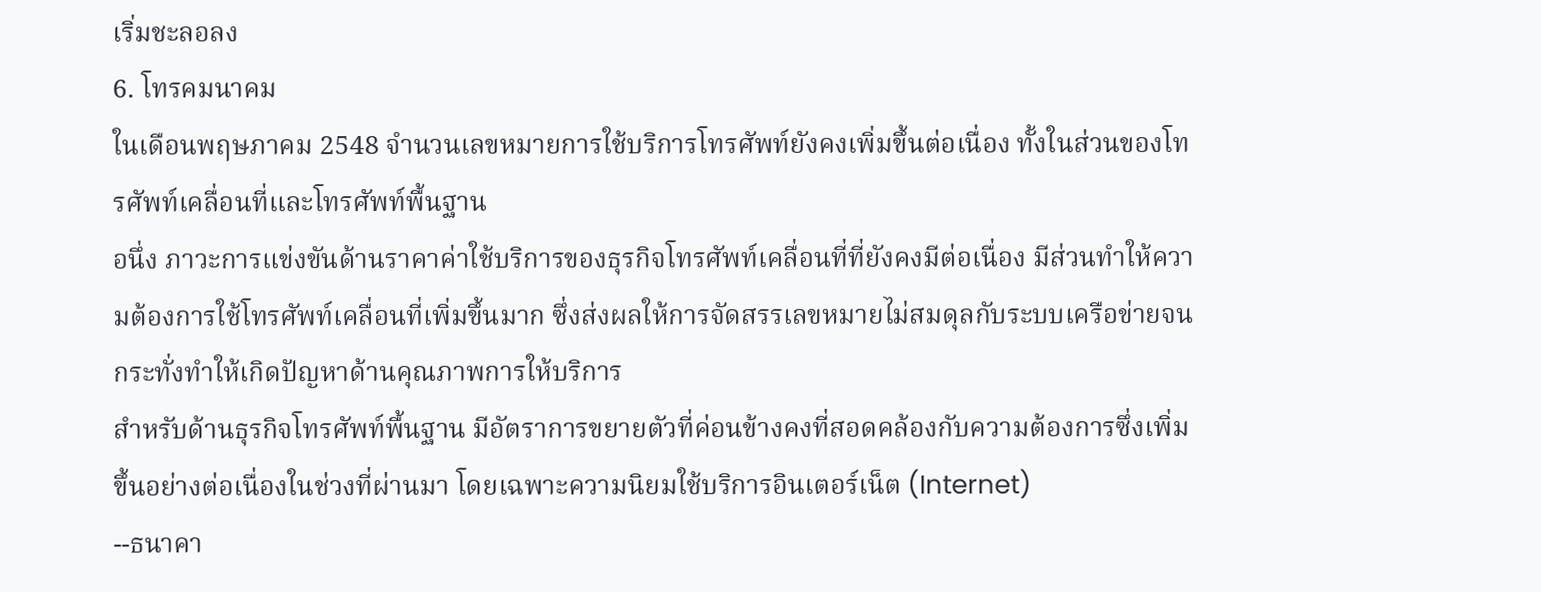เริ่มชะลอลง
6. โทรคมนาคม
ในเดือนพฤษภาคม 2548 จำนวนเลขหมายการใช้บริการโทรศัพท์ยังคงเพิ่มขึ้นต่อเนื่อง ทั้งในส่วนของโทรศัพท์เคลื่อนที่และโทรศัพท์พื้นฐาน
อนึ่ง ภาวะการแข่งขันด้านราคาค่าใช้บริการของธุรกิจโทรศัพท์เคลื่อนที่ที่ยังคงมีต่อเนื่อง มีส่วนทำให้ความต้องการใช้โทรศัพท์เคลื่อนที่เพิ่มขึ้นมาก ซึ่งส่งผลให้การจัดสรรเลขหมายไม่สมดุลกับระบบเครือข่ายจนกระทั่งทำให้เกิดปัญหาด้านคุณภาพการให้บริการ
สำหรับด้านธุรกิจโทรศัพท์พื้นฐาน มีอัตราการขยายตัวที่ค่อนข้างคงที่สอดคล้องกับความต้องการซึ่งเพิ่มขึ้นอย่างต่อเนื่องในช่วงที่ผ่านมา โดยเฉพาะความนิยมใช้บริการอินเตอร์เน็ต (Internet)
--ธนาคา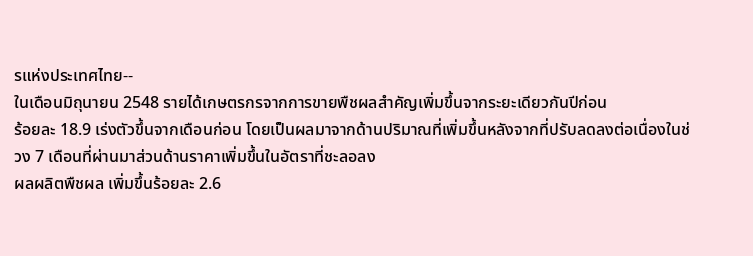รแห่งประเทศไทย--
ในเดือนมิถุนายน 2548 รายได้เกษตรกรจากการขายพืชผลสำคัญเพิ่มขึ้นจากระยะเดียวกันปีก่อน
ร้อยละ 18.9 เร่งตัวขึ้นจากเดือนก่อน โดยเป็นผลมาจากด้านปริมาณที่เพิ่มขึ้นหลังจากที่ปรับลดลงต่อเนื่องในช่วง 7 เดือนที่ผ่านมาส่วนด้านราคาเพิ่มขึ้นในอัตราที่ชะลอลง
ผลผลิตพืชผล เพิ่มขึ้นร้อยละ 2.6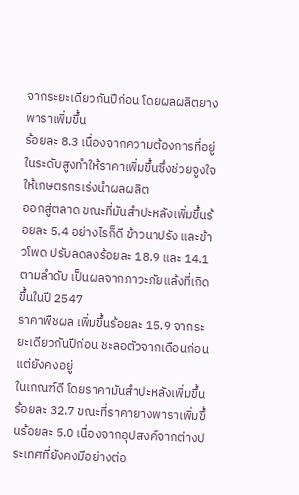จากระยะเดียวกันปีก่อน โดยผลผลิตยางพาราเพิ่มขึ้น
ร้อยละ 8.3 เนื่องจากความต้องการที่อยู่ในระดับสูงทำให้ราคาเพิ่มขึ้นซึ่งช่วยจูงใจให้เกษตรกรเร่งนำผลผลิต
ออกสู่ตลาด ขณะที่มันสำปะหลังเพิ่มขึ้นร้อยละ 5.4 อย่างไรก็ดี ข้าวนาปรัง และข้าวโพด ปรับลดลงร้อยละ 18.9 และ 14.1 ตามลำดับ เป็นผลจากภาวะภัยแล้งที่เกิดขึ้นในปี 2547
ราคาพืชผล เพิ่มขึ้นร้อยละ 15.9 จากระยะเดียวกันปีก่อน ชะลอตัวจากเดือนก่อน แต่ยังคงอยู่
ในเกณฑ์ดี โดยราคามันสำปะหลังเพิ่มขึ้นร้อยละ 32.7 ขณะที่ราคายางพาราเพิ่มขึ้นร้อยละ 5.0 เนื่องจากอุปสงค์จากต่างประเทศที่ยังคงมีอย่างต่อ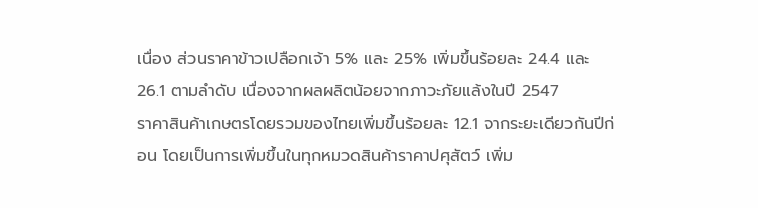เนื่อง ส่วนราคาข้าวเปลือกเจ้า 5% และ 25% เพิ่มขึ้นร้อยละ 24.4 และ 26.1 ตามลำดับ เนื่องจากผลผลิตน้อยจากภาวะภัยแล้งในปี 2547
ราคาสินค้าเกษตรโดยรวมของไทยเพิ่มขึ้นร้อยละ 12.1 จากระยะเดียวกันปีก่อน โดยเป็นการเพิ่มขึ้นในทุกหมวดสินค้าราคาปศุสัตว์ เพิ่ม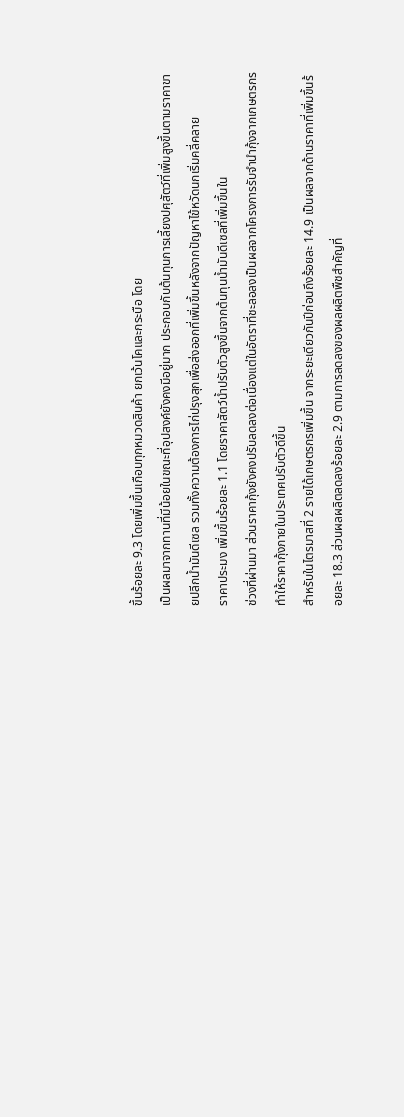ขึ้นร้อยละ 9.3 โดยเพิ่มขึ้นเกือบทุกหมวดสินค้า ยกเว้นโคและกระบือ โดย
เป็นผลมาจากทานที่มีน้อยในขณะที่อุปสงค์ยังคงมีอยู่มาก ประกอบกับต้นทุนการเลี้ยงปศุสัตว์ที่เพิ่มสูงขึ้นตามราคาขายปลีกน้ำมันดีเซล รวมทั้งความต้องการไก่ปรุงสุกเพื่อส่งออกที่เพิ่มขึ้นหลังจากปัญหาไข้หวัดนกเริ่มคลี่คลาย
ราคาประมง เพิ่มขึ้นร้อยละ 1.1 โดยราคาสัตว์น้ำปรับตัวสูงขึ้นจากต้นทุนน้ำมันดีเซลที่เพิ่มขึ้นใน
ช่วงที่ผ่านมา ส่วนราคากุ้งยังคงปรับลดลงต่อเนื่องแต่ในอัตราที่ชะลอลงเป็นผลจากโครงการรับจำนำกุ้งจากเกษตรกรทำให้ราคากุ้งภายในประเทศปรับตัวดีขึ้น
สำหรับในไตรมาสที่ 2 รายได้เกษตรกรเพิ่มขึ้น จากระยะเดียวกันปีก่อนถึงร้อยละ 14.9 เป็นผลจากด้านราคาที่เพิ่มขึ้นร้อยละ 18.3 ส่วนผลผลิตลดลงร้อยละ 2.9 ตามการลดลงของผลผลิตพืชสำคัญที่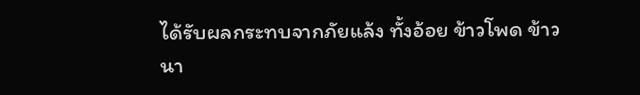ได้รับผลกระทบจากภัยแล้ง ทั้งอ้อย ข้าวโพด ข้าวนา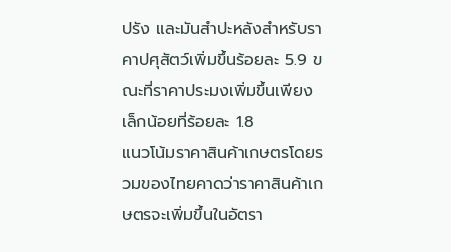ปรัง และมันสำปะหลังสำหรับราคาปศุสัตว์เพิ่มขึ้นร้อยละ 5.9 ขณะที่ราคาประมงเพิ่มขึ้นเพียงเล็กน้อยที่ร้อยละ 1.8
แนวโน้มราคาสินค้าเกษตรโดยรวมของไทยคาดว่าราคาสินค้าเกษตรจะเพิ่มขึ้นในอัตรา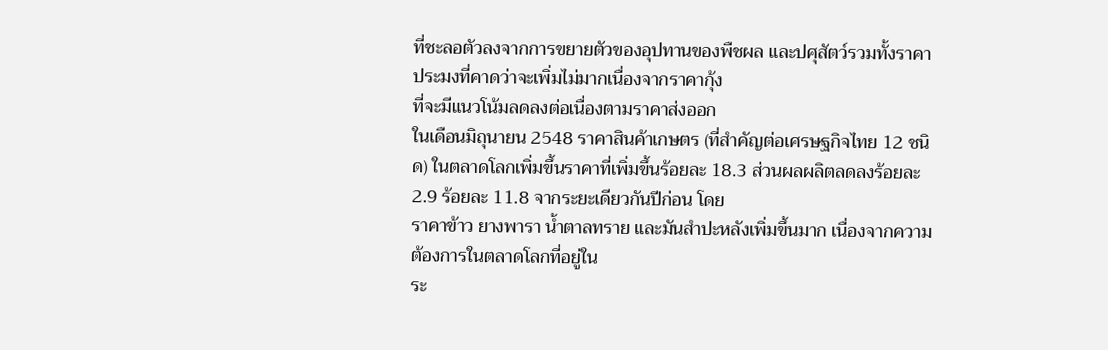ที่ชะลอตัวลงจากการขยายตัวของอุปทานของพืชผล และปศุสัตว์รวมทั้งราคาประมงที่คาดว่าจะเพิ่มไม่มากเนื่องจากราคากุ้ง
ที่จะมีแนวโน้มลดลงต่อเนื่องตามราคาส่งออก
ในเดือนมิถุนายน 2548 ราคาสินค้าเกษตร (ที่สำคัญต่อเศรษฐกิจไทย 12 ชนิด) ในตลาดโลกเพิ่มขึ้นราคาที่เพิ่มขึ้นร้อยละ 18.3 ส่วนผลผลิตลดลงร้อยละ 2.9 ร้อยละ 11.8 จากระยะเดียวกันปีก่อน โดย
ราคาข้าว ยางพารา น้ำตาลทราย และมันสำปะหลังเพิ่มขึ้นมาก เนื่องจากความต้องการในตลาดโลกที่อยู่ใน
ระ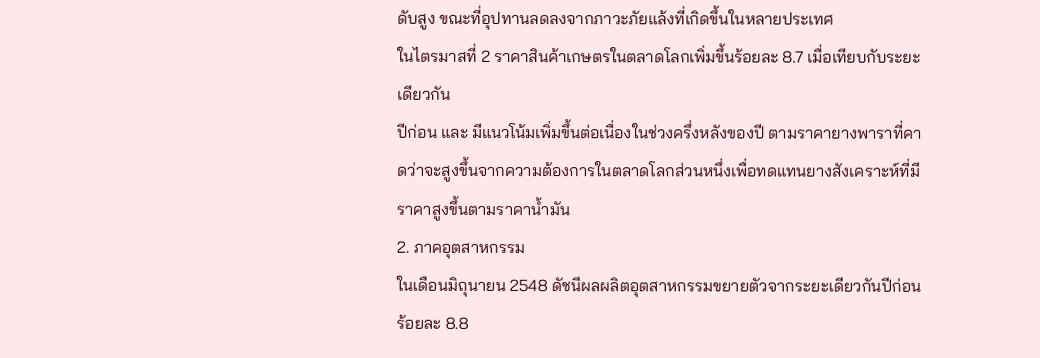ดับสูง ขณะที่อุปทานลดลงจากภาวะภัยแล้งที่เกิดขึ้นในหลายประเทศ
ในไตรมาสที่ 2 ราคาสินค้าเกษตรในตลาดโลกเพิ่มขึ้นร้อยละ 8.7 เมื่อเทียบกับระยะเดียวกัน
ปีก่อน และ มีแนวโน้มเพิ่มขึ้นต่อเนื่องในช่วงครึ่งหลังของปี ตามราคายางพาราที่คาดว่าจะสูงขึ้นจากความต้องการในตลาดโลกส่วนหนึ่งเพื่อทดแทนยางสังเคราะห์ที่มีราคาสูงขึ้นตามราคาน้ำมัน
2. ภาคอุตสาหกรรม
ในเดือนมิถุนายน 2548 ดัชนีผลผลิตอุตสาหกรรมขยายตัวจากระยะเดียวกันปีก่อนร้อยละ 8.8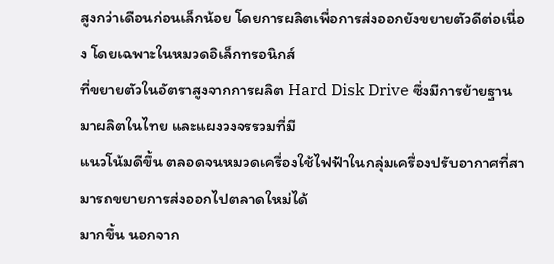สูงกว่าเดือนก่อนเล็กน้อย โดยการผลิตเพื่อการส่งออกยังขยายตัวดีต่อเนื่อง โดยเฉพาะในหมวดอิเล็กทรอนิกส์
ที่ขยายตัวในอัตราสูงจากการผลิต Hard Disk Drive ซึ่งมีการย้ายฐานมาผลิตในไทย และแผงวงจรรวมที่มี
แนวโน้มดีขึ้น ตลอดจนหมวดเครื่องใช้ไฟฟ้าในกลุ่มเครื่องปรับอากาศที่สามารถขยายการส่งออกไปตลาดใหม่ได้
มากขึ้น นอกจาก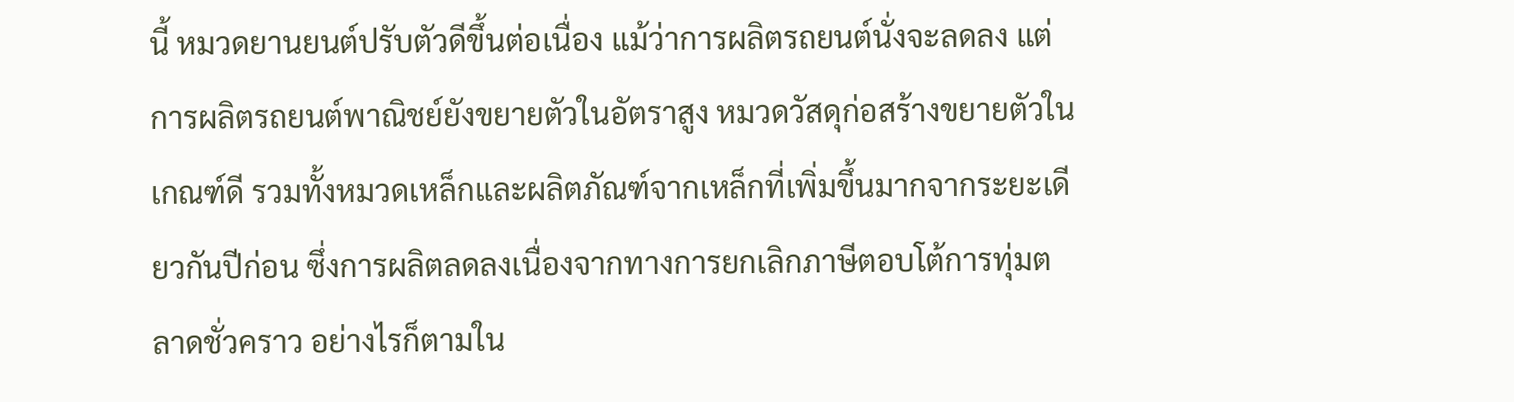นี้ หมวดยานยนต์ปรับตัวดีขึ้นต่อเนื่อง แม้ว่าการผลิตรถยนต์นั่งจะลดลง แต่การผลิตรถยนต์พาณิชย์ยังขยายตัวในอัตราสูง หมวดวัสดุก่อสร้างขยายตัวในเกณฑ์ดี รวมทั้งหมวดเหล็กและผลิตภัณฑ์จากเหล็กที่เพิ่มขึ้นมากจากระยะเดียวกันปีก่อน ซึ่งการผลิตลดลงเนื่องจากทางการยกเลิกภาษีตอบโต้การทุ่มตลาดชั่วคราว อย่างไรก็ตามใน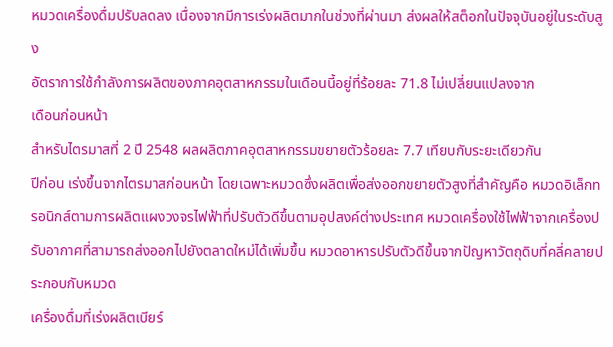หมวดเครื่องดื่มปรับลดลง เนื่องจากมีการเร่งผลิตมากในช่วงที่ผ่านมา ส่งผลให้สต็อกในปัจจุบันอยู่ในระดับสูง
อัตราการใช้กำลังการผลิตของภาคอุตสาหกรรมในเดือนนี้อยู่ที่ร้อยละ 71.8 ไม่เปลี่ยนแปลงจาก
เดือนก่อนหน้า
สำหรับไตรมาสที่ 2 ปี 2548 ผลผลิตภาคอุตสาหกรรมขยายตัวร้อยละ 7.7 เทียบกับระยะเดียวกัน
ปีก่อน เร่งขึ้นจากไตรมาสก่อนหน้า โดยเฉพาะหมวดซึ่งผลิตเพื่อส่งออกขยายตัวสูงที่สำคัญคือ หมวดอิเล็กทรอนิกส์ตามการผลิตแผงวงจรไฟฟ้าที่ปรับตัวดีขึ้นตามอุปสงค์ต่างประเทศ หมวดเครื่องใช้ไฟฟ้าจากเครื่องปรับอากาศที่สามารถส่งออกไปยังตลาดใหม่ได้เพิ่มขึ้น หมวดอาหารปรับตัวดีขึ้นจากปัญหาวัตถุดิบที่คลี่คลายประกอบกับหมวด
เครื่องดื่มที่เร่งผลิตเบียร์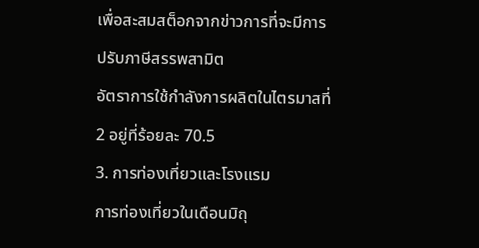เพื่อสะสมสต็อกจากข่าวการที่จะมีการปรับภาษีสรรพสามิต
อัตราการใช้กำลังการผลิตในไตรมาสที่ 2 อยู่ที่ร้อยละ 70.5
3. การท่องเที่ยวและโรงแรม
การท่องเที่ยวในเดือนมิถุ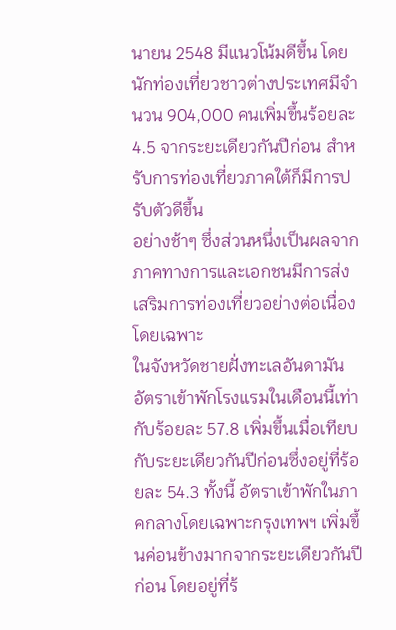นายน 2548 มีแนวโน้มดีขึ้น โดยนักท่องเที่ยวชาวต่างประเทศมีจำนวน 904,000 คนเพิ่มขึ้นร้อยละ 4.5 จากระยะเดียวกันปีก่อน สำหรับการท่องเที่ยวภาคใต้ก็มีการปรับตัวดีขึ้น
อย่างช้าๆ ซึ่งส่วนหนึ่งเป็นผลจากภาคทางการและเอกชนมีการส่งเสริมการท่องเที่ยวอย่างต่อเนื่อง โดยเฉพาะ
ในจังหวัดชายฝั่งทะเลอันดามัน
อัตราเข้าพักโรงแรมในเดือนนี้เท่ากับร้อยละ 57.8 เพิ่มขึ้นเมื่อเทียบกับระยะเดียวกันปีก่อนซึ่งอยู่ที่ร้อยละ 54.3 ทั้งนี้ อัตราเข้าพักในภาคกลางโดยเฉพาะกรุงเทพฯ เพิ่มขึ้นค่อนข้างมากจากระยะเดียวกันปีก่อน โดยอยู่ที่ร้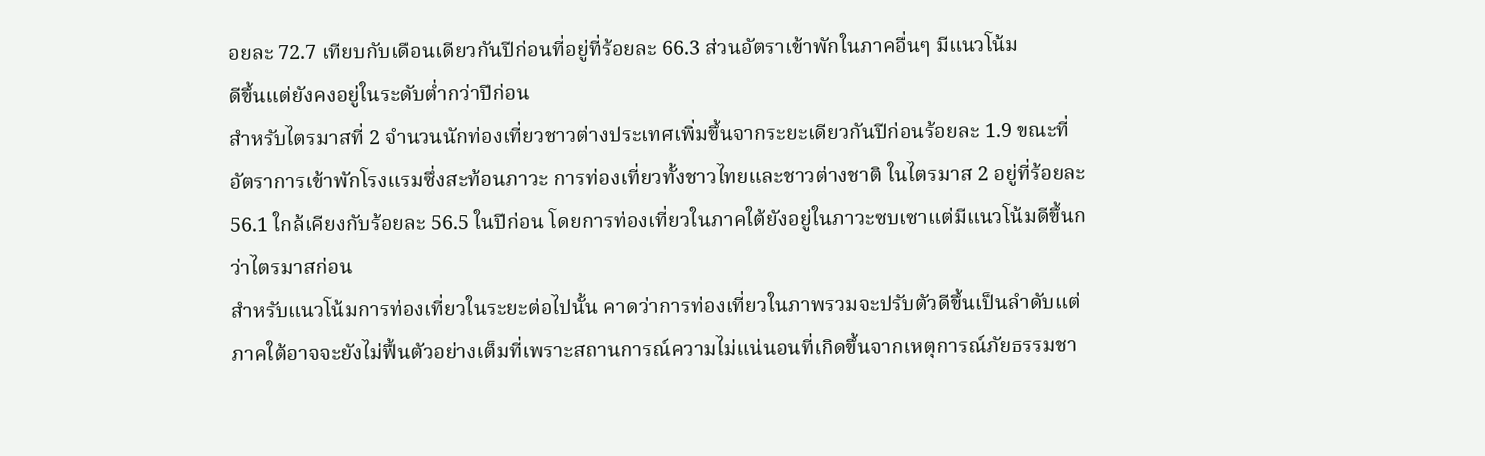อยละ 72.7 เทียบกับเดือนเดียวกันปีก่อนที่อยู่ที่ร้อยละ 66.3 ส่วนอัตราเข้าพักในภาคอื่นๆ มีแนวโน้ม
ดีขึ้นแต่ยังคงอยู่ในระดับต่ำกว่าปีก่อน
สำหรับไตรมาสที่ 2 จำนวนนักท่องเที่ยวชาวต่างประเทศเพิ่มขึ้นจากระยะเดียวกันปีก่อนร้อยละ 1.9 ขณะที่อัตราการเข้าพักโรงแรมซึ่งสะท้อนภาวะ การท่องเที่ยวทั้งชาวไทยและชาวต่างชาติ ในไตรมาส 2 อยู่ที่ร้อยละ 56.1 ใกล้เคียงกับร้อยละ 56.5 ในปีก่อน โดยการท่องเที่ยวในภาคใต้ยังอยู่ในภาวะซบเซาแต่มีแนวโน้มดีขึ้นกว่าไตรมาสก่อน
สำหรับแนวโน้มการท่องเที่ยวในระยะต่อไปนั้น คาดว่าการท่องเที่ยวในภาพรวมจะปรับตัวดีขึ้นเป็นลำดับแต่ภาคใต้อาจจะยังไม่ฟื้นตัวอย่างเต็มที่เพราะสถานการณ์ความไม่แน่นอนที่เกิดขึ้นจากเหตุการณ์ภัยธรรมชา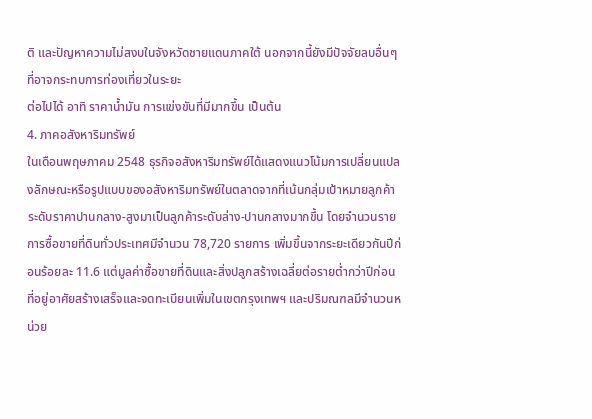ติ และปัญหาความไม่สงบในจังหวัดชายแดนภาคใต้ นอกจากนี้ยังมีปัจจัยลบอื่นๆ ที่อาจกระทบการท่องเที่ยวในระยะ
ต่อไปได้ อาทิ ราคาน้ำมัน การแข่งขันที่มีมากขึ้น เป็นต้น
4. ภาคอสังหาริมทรัพย์
ในเดือนพฤษภาคม 2548 ธุรกิจอสังหาริมทรัพย์ได้แสดงแนวโน้มการเปลี่ยนแปลงลักษณะหรือรูปแบบของอสังหาริมทรัพย์ในตลาดจากที่เน้นกลุ่มเป้าหมายลูกค้าระดับราคาปานกลาง-สูงมาเป็นลูกค้าระดับล่าง-ปานกลางมากขึ้น โดยจำนวนรายการซื้อขายที่ดินทั่วประเทศมีจำนวน 78,720 รายการ เพิ่มขึ้นจากระยะเดียวกันปีก่อนร้อยละ 11.6 แต่มูลค่าซื้อขายที่ดินและสิ่งปลูกสร้างเฉลี่ยต่อรายต่ำกว่าปีก่อน ที่อยู่อาศัยสร้างเสร็จและจดทะเบียนเพิ่มในเขตกรุงเทพฯ และปริมณฑลมีจำนวนหน่วย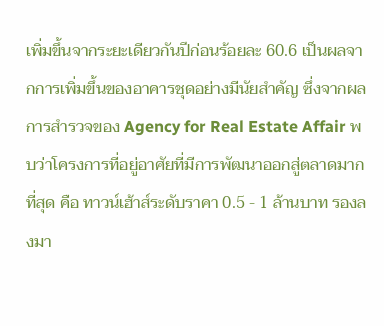เพิ่มขึ้นจากระยะเดียวกันปีก่อนร้อยละ 60.6 เป็นผลจากการเพิ่มขึ้นของอาคารชุดอย่างมีนัยสำคัญ ซึ่งจากผลการสำรวจของ Agency for Real Estate Affair พบว่าโครงการที่อยู่อาศัยที่มีการพัฒนาออกสู่ตลาดมากที่สุด คือ ทาวน์เฮ้าส์ระดับราคา 0.5 - 1 ล้านบาท รองลงมา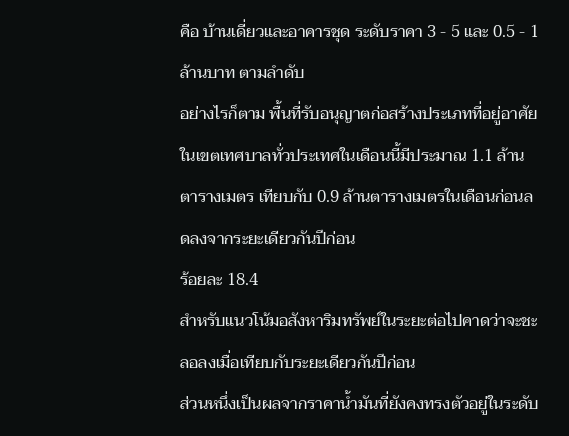คือ บ้านเดี่ยวและอาคารชุด ระดับราคา 3 - 5 และ 0.5 - 1 ล้านบาท ตามลำดับ
อย่างไรก็ตาม พื้นที่รับอนุญาตก่อสร้างประเภทที่อยู่อาศัยในเขตเทศบาลทั่วประเทศในเดือนนี้มีประมาณ 1.1 ล้านตารางเมตร เทียบกับ 0.9 ล้านตารางเมตรในเดือนก่อนลดลงจากระยะเดียวกันปีก่อน
ร้อยละ 18.4
สำหรับแนวโน้มอสังหาริมทรัพย์ในระยะต่อไปคาดว่าจะชะลอลงเมื่อเทียบกับระยะเดียวกันปีก่อน
ส่วนหนึ่งเป็นผลจากราคาน้ำมันที่ยังคงทรงตัวอยู่ในระดับ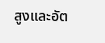สูงและอัต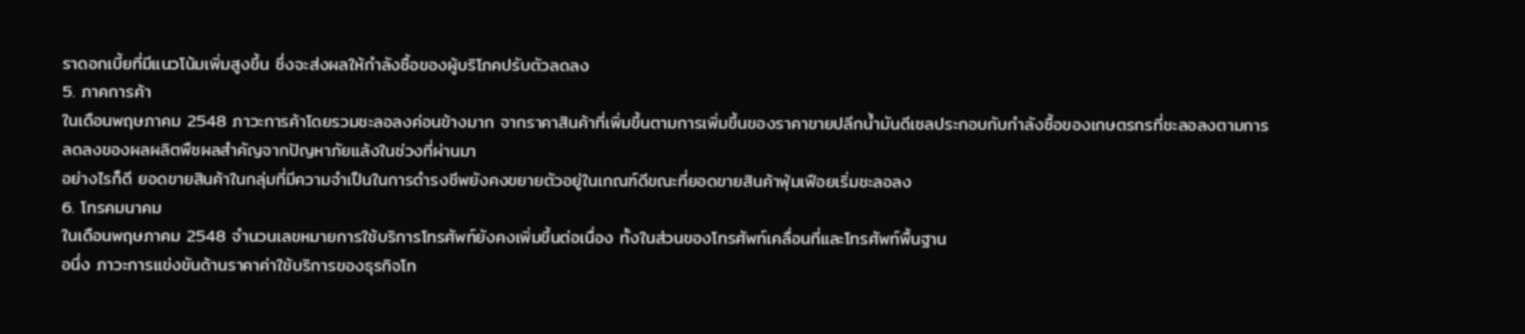ราดอกเบี้ยที่มีแนวโน้มเพิ่มสูงขึ้น ซึ่งจะส่งผลให้กำลังซื้อของผู้บริโภคปรับตัวลดลง
5. ภาคการค้า
ในเดือนพฤษภาคม 2548 ภาวะการค้าโดยรวมชะลอลงค่อนข้างมาก จากราคาสินค้าที่เพิ่มขึ้นตามการเพิ่มขึ้นของราคาขายปลีกน้ำมันดีเซลประกอบกับกำลังซื้อของเกษตรกรที่ชะลอลงตามการลดลงของผลผลิตพืชผลสำคัญจากปัญหาภัยแล้งในช่วงที่ผ่านมา
อย่างไรก็ดี ยอดขายสินค้าในกลุ่มที่มีความจำเป็นในการดำรงชีพยังคงขยายตัวอยู่ในเกณฑ์ดีขณะที่ยอดขายสินค้าฟุ่มเฟือยเริ่มชะลอลง
6. โทรคมนาคม
ในเดือนพฤษภาคม 2548 จำนวนเลขหมายการใช้บริการโทรศัพท์ยังคงเพิ่มขึ้นต่อเนื่อง ทั้งในส่วนของโทรศัพท์เคลื่อนที่และโทรศัพท์พื้นฐาน
อนึ่ง ภาวะการแข่งขันด้านราคาค่าใช้บริการของธุรกิจโท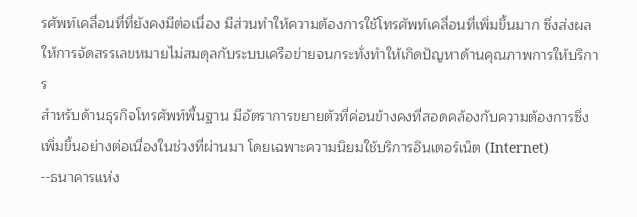รศัพท์เคลื่อนที่ที่ยังคงมีต่อเนื่อง มีส่วนทำให้ความต้องการใช้โทรศัพท์เคลื่อนที่เพิ่มขึ้นมาก ซึ่งส่งผลให้การจัดสรรเลขหมายไม่สมดุลกับระบบเครือข่ายจนกระทั่งทำให้เกิดปัญหาด้านคุณภาพการให้บริการ
สำหรับด้านธุรกิจโทรศัพท์พื้นฐาน มีอัตราการขยายตัวที่ค่อนข้างคงที่สอดคล้องกับความต้องการซึ่งเพิ่มขึ้นอย่างต่อเนื่องในช่วงที่ผ่านมา โดยเฉพาะความนิยมใช้บริการอินเตอร์เน็ต (Internet)
--ธนาคารแห่ง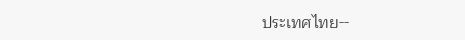ประเทศไทย--